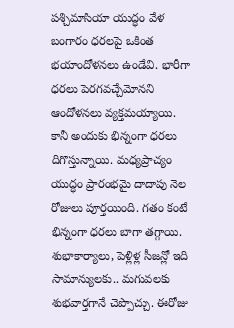పశ్చిమాసియా యుద్ధం వేళ బంగారం ధరలపై ఒకింత భయాందోళనలు ఉండేవి. భారీగా ధరలు పెరగవచ్చేమోనని ఆందోళనలు వ్యక్తమయ్యాయి. కానీ అందుకు భిన్నంగా ధరలు దిగొస్తున్నాయి. మధ్యప్రాచ్యం యుద్ధం ప్రారంభమై దాదాపు నెల రోజులు పూర్తయింది. గతం కంటే భిన్నంగా ధరలు బాగా తగ్గాయి. శుభాకార్యాలు, పెళ్లిళ్ల సీజన్లో ఇది సామాన్యులకు.. మగువలకు శుభవార్తగానే చెప్పొచ్చు. ఈరోజు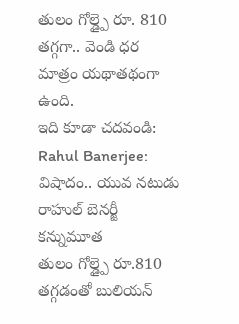తులం గోల్డ్పై రూ. 810 తగ్గగా.. వెండి ధర మాత్రం యథాతథంగా ఉంది.
ఇది కూడా చదవండి: Rahul Banerjee: విషాదం.. యువ నటుడు రాహుల్ బెనర్జీ కన్నుమూత
తులం గోల్డ్పై రూ.810 తగ్గడంతో బులియన్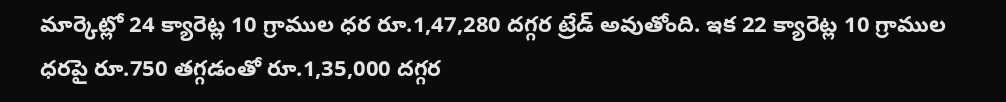మార్కెట్లో 24 క్యారెట్ల 10 గ్రాముల ధర రూ.1,47,280 దగ్గర ట్రేడ్ అవుతోంది. ఇక 22 క్యారెట్ల 10 గ్రాముల ధరపై రూ.750 తగ్గడంతో రూ.1,35,000 దగ్గర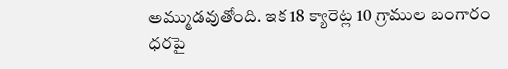అమ్ముడవుతోంది. ఇక 18 క్యారెట్ల 10 గ్రాముల బంగారం ధరపై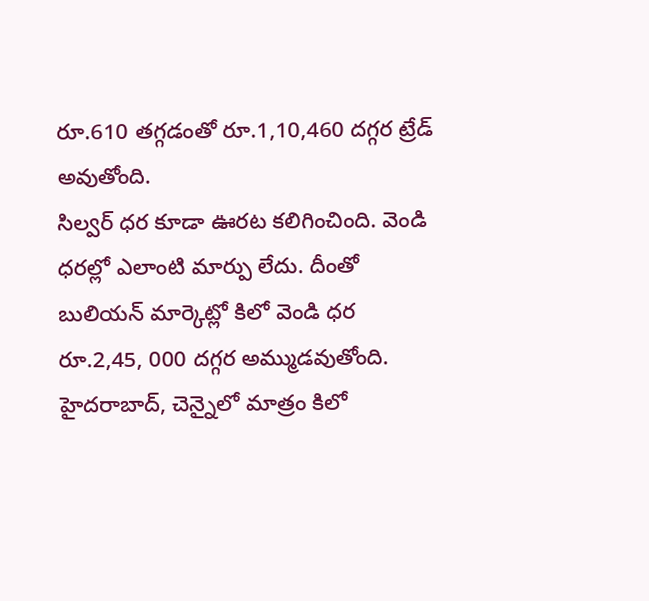రూ.610 తగ్గడంతో రూ.1,10,460 దగ్గర ట్రేడ్ అవుతోంది.
సిల్వర్ ధర కూడా ఊరట కలిగించింది. వెండి ధరల్లో ఎలాంటి మార్పు లేదు. దీంతో బులియన్ మార్కెట్లో కిలో వెండి ధర రూ.2,45, 000 దగ్గర అమ్ముడవుతోంది. హైదరాబాద్, చెన్నైలో మాత్రం కిలో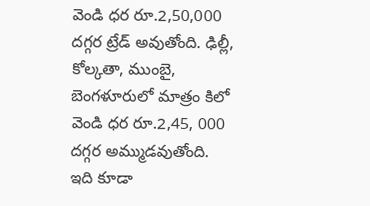వెండి ధర రూ.2,50,000 దగ్గర ట్రేడ్ అవుతోంది. ఢిల్లీ, కోల్కతా, ముంబై, బెంగళూరులో మాత్రం కిలో వెండి ధర రూ.2,45, 000 దగ్గర అమ్ముడవుతోంది.
ఇది కూడా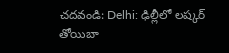చదవండి: Delhi: ఢిల్లీలో లష్కర్ తోయిబా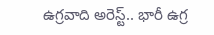ఉగ్రవాది అరెస్ట్.. భారీ ఉగ్ర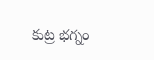కుట్ర భగ్నం